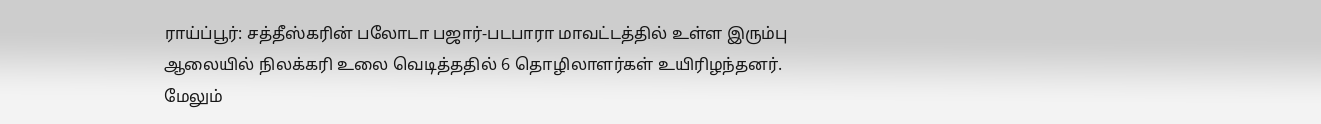ராய்ப்பூர்: சத்தீஸ்கரின் பலோடா பஜார்-படபாரா மாவட்டத்தில் உள்ள இரும்பு ஆலையில் நிலக்கரி உலை வெடித்ததில் 6 தொழிலாளர்கள் உயிரிழந்தனர். மேலும்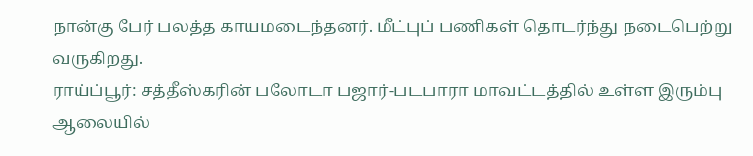நான்கு பேர் பலத்த காயமடைந்தனர். மீட்புப் பணிகள் தொடர்ந்து நடைபெற்று வருகிறது.
ராய்ப்பூர்: சத்தீஸ்கரின் பலோடா பஜார்-படபாரா மாவட்டத்தில் உள்ள இரும்பு ஆலையில்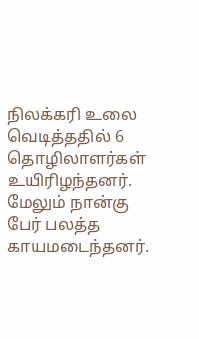நிலக்கரி உலை வெடித்ததில் 6 தொழிலாளர்கள் உயிரிழந்தனர். மேலும் நான்கு பேர் பலத்த காயமடைந்தனர்.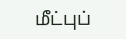மீட்புப்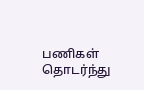பணிகள் தொடர்ந்து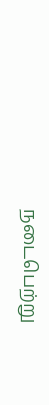நடைபெற்று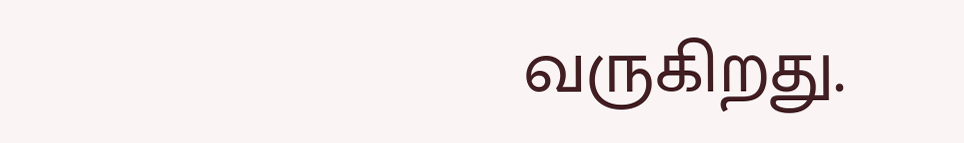வருகிறது.